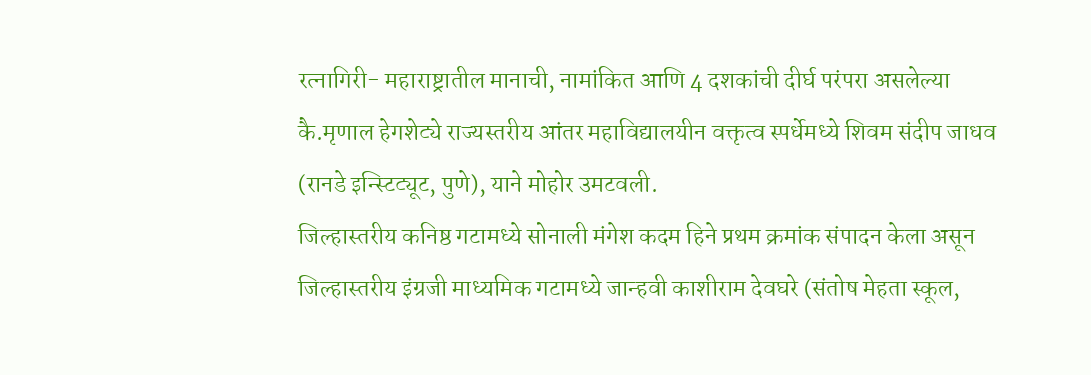रत्नागिरी- महाराष्ट्रातील मानाची, नामांकित आणि 4 दशकांची दीर्घ परंपरा असलेल्या कै.मृणाल हेगशेट्ये राज्यस्तरीय आंतर महाविद्यालयीन वक्तृत्व स्पर्धेमध्ये शिवम संदीप जाधव (रानडे इन्स्टिट्यूट, पुणे), याने मोहोर उमटवली.
जिल्हास्तरीय कनिष्ठ गटामध्ये सोनाली मंगेश कदम हिने प्रथम क्रमांक संपादन केला असून जिल्हास्तरीय इंग्रजी माध्यमिक गटामध्ये जान्हवी काशीराम देवघरे (संतोष मेहता स्कूल,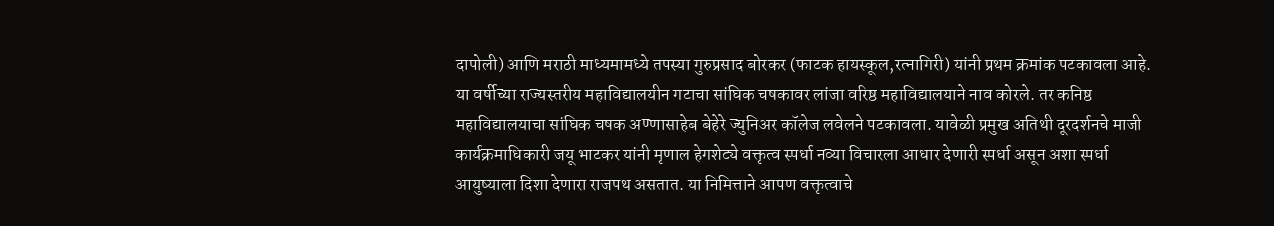दापोली) आणि मराठी माध्यमामध्ये तपस्या गुरुप्रसाद बोरकर (फाटक हायस्कूल,रत्नागिरी) यांनी प्रथम क्रमांक पटकावला आहे. या वर्षीच्या राज्यस्तरीय महाविद्यालयीन गटाचा सांघिक चषकावर लांजा वरिष्ठ महाविद्यालयाने नाव कोरले. तर कनिष्ठ महाविद्यालयाचा सांघिक चषक अण्णासाहेब बेहेरे ज्युनिअर कॉलेज लवेलने पटकावला. यावेळी प्रमुख अतिथी दूरदर्शनचे माजी कार्यक्रमाधिकारी जयू भाटकर यांनी मृणाल हेगशेट्ये वक्तृत्व स्पर्धा नव्या विचारला आधार देणारी स्पर्धा असून अशा स्पर्धा आयुष्याला दिशा देणारा राजपथ असतात. या निमित्ताने आपण वक्तृत्वाचे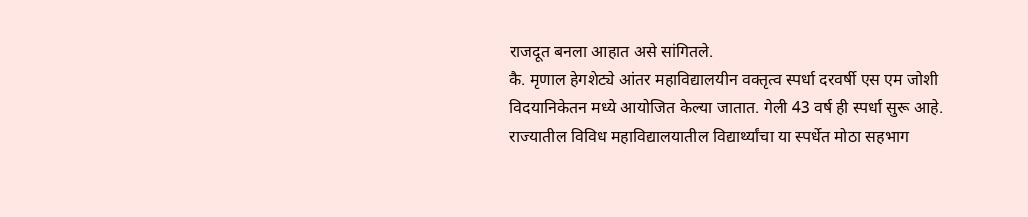राजदूत बनला आहात असे सांगितले.
कै. मृणाल हेगशेट्ये आंतर महाविद्यालयीन वक्तृत्व स्पर्धा दरवर्षी एस एम जोशी विदयानिकेतन मध्ये आयोजित केल्या जातात. गेली 43 वर्ष ही स्पर्धा सुरू आहे. राज्यातील विविध महाविद्यालयातील विद्यार्थ्यांचा या स्पर्धेत मोठा सहभाग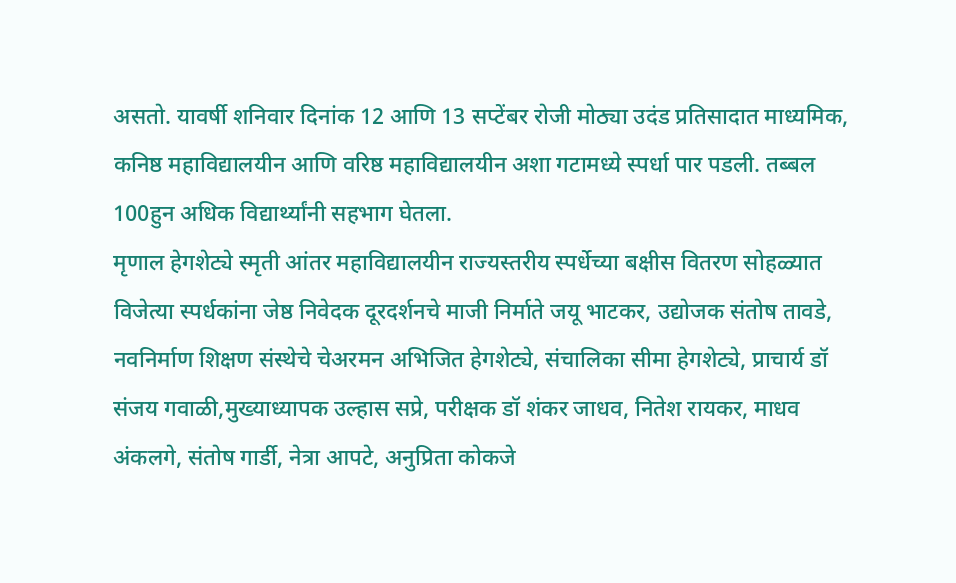असतो. यावर्षी शनिवार दिनांक 12 आणि 13 सप्टेंबर रोजी मोठ्या उदंड प्रतिसादात माध्यमिक, कनिष्ठ महाविद्यालयीन आणि वरिष्ठ महाविद्यालयीन अशा गटामध्ये स्पर्धा पार पडली. तब्बल 100हुन अधिक विद्यार्थ्यांनी सहभाग घेतला.
मृणाल हेगशेट्ये स्मृती आंतर महाविद्यालयीन राज्यस्तरीय स्पर्धेच्या बक्षीस वितरण सोहळ्यात विजेत्या स्पर्धकांना जेष्ठ निवेदक दूरदर्शनचे माजी निर्माते जयू भाटकर, उद्योजक संतोष तावडे, नवनिर्माण शिक्षण संस्थेचे चेअरमन अभिजित हेगशेट्ये, संचालिका सीमा हेगशेट्ये, प्राचार्य डॉ संजय गवाळी,मुख्याध्यापक उल्हास सप्रे, परीक्षक डॉ शंकर जाधव, नितेश रायकर, माधव अंकलगे, संतोष गार्डी, नेत्रा आपटे, अनुप्रिता कोकजे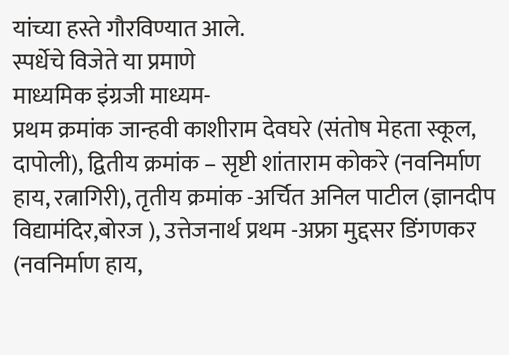यांच्या हस्ते गौरविण्यात आले.
स्पर्धेचे विजेते या प्रमाणे
माध्यमिक इंग्रजी माध्यम-
प्रथम क्रमांक जान्हवी काशीराम देवघरे (संतोष मेहता स्कूल, दापोली), द्वितीय क्रमांक – सृष्टी शांताराम कोकरे (नवनिर्माण हाय, रत्नागिरी), तृतीय क्रमांक -अर्चित अनिल पाटील (ज्ञानदीप विद्यामंदिर,बोरज ), उत्तेजनार्थ प्रथम -अफ्रा मुद्दसर डिंगणकर (नवनिर्माण हाय,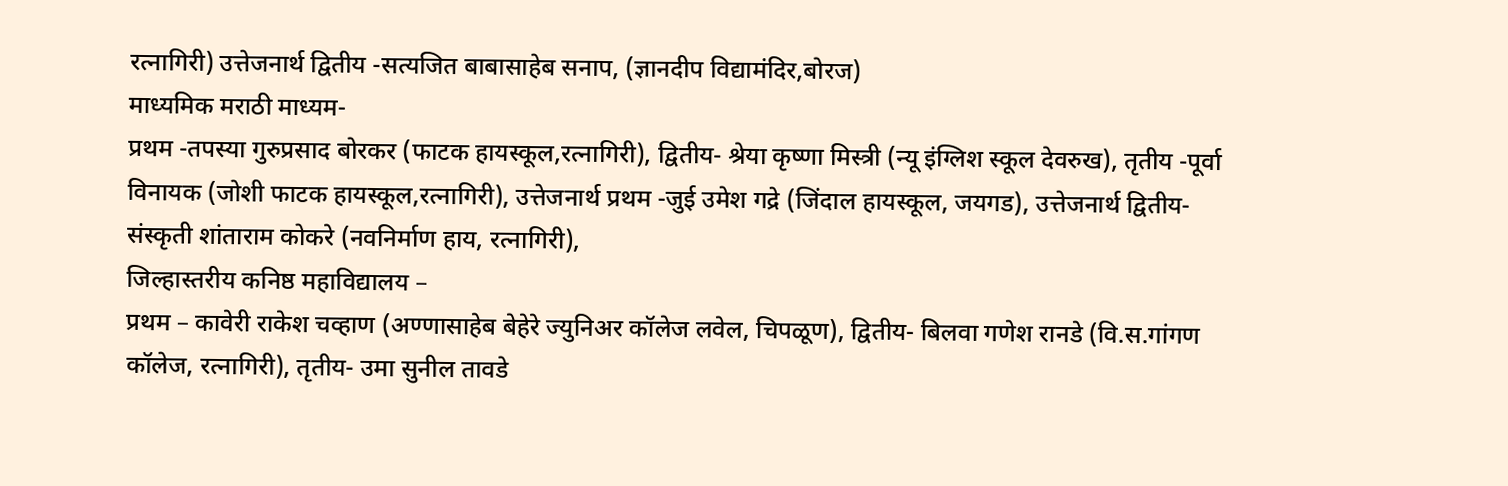रत्नागिरी) उत्तेजनार्थ द्वितीय -सत्यजित बाबासाहेब सनाप, (ज्ञानदीप विद्यामंदिर,बोरज)
माध्यमिक मराठी माध्यम-
प्रथम -तपस्या गुरुप्रसाद बोरकर (फाटक हायस्कूल,रत्नागिरी), द्वितीय- श्रेया कृष्णा मिस्त्री (न्यू इंग्लिश स्कूल देवरुख), तृतीय -पूर्वा विनायक (जोशी फाटक हायस्कूल,रत्नागिरी), उत्तेजनार्थ प्रथम -जुई उमेश गद्रे (जिंदाल हायस्कूल, जयगड), उत्तेजनार्थ द्वितीय- संस्कृती शांताराम कोकरे (नवनिर्माण हाय, रत्नागिरी),
जिल्हास्तरीय कनिष्ठ महाविद्यालय –
प्रथम – कावेरी राकेश चव्हाण (अण्णासाहेब बेहेरे ज्युनिअर कॉलेज लवेल, चिपळूण), द्वितीय- बिलवा गणेश रानडे (वि.स.गांगण कॉलेज, रत्नागिरी), तृतीय- उमा सुनील तावडे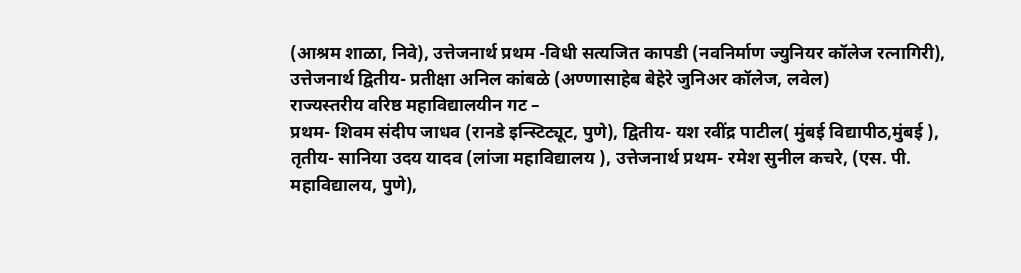(आश्रम शाळा, निवे), उत्तेजनार्थ प्रथम -विधी सत्यजित कापडी (नवनिर्माण ज्युनियर कॉलेज रत्नागिरी), उत्तेजनार्थ द्वितीय- प्रतीक्षा अनिल कांबळे (अण्णासाहेब बेहेरे जुनिअर कॉलेज, लवेल)
राज्यस्तरीय वरिष्ठ महाविद्यालयीन गट –
प्रथम- शिवम संदीप जाधव (रानडे इन्स्टिट्यूट, पुणे), द्वितीय- यश रवींद्र पाटील( मुंबई विद्यापीठ,मुंबई ), तृतीय- सानिया उदय यादव (लांजा महाविद्यालय ), उत्तेजनार्थ प्रथम- रमेश सुनील कचरे, (एस. पी. महाविद्यालय, पुणे),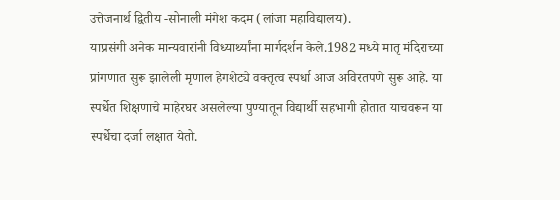उत्तेजनार्थ द्वितीय -सोनाली मंगेश कदम (लांजा महाविद्यालय).
याप्रसंगी अनेक मान्यवारांनी विध्यार्थ्यांना मार्गदर्शन केले.1982 मध्ये मातृ मंदिराच्या प्रांगणात सुरू झालेली मृणाल हेगशेट्ये वक्तृत्व स्पर्धा आज अविरतपणे सुरू आहे. या स्पर्धेत शिक्षणाचे माहेरघर असलेल्या पुण्यातून विद्यार्थी सहभागी होतात याचवरून या स्पर्धेचा दर्जा लक्षात येतो.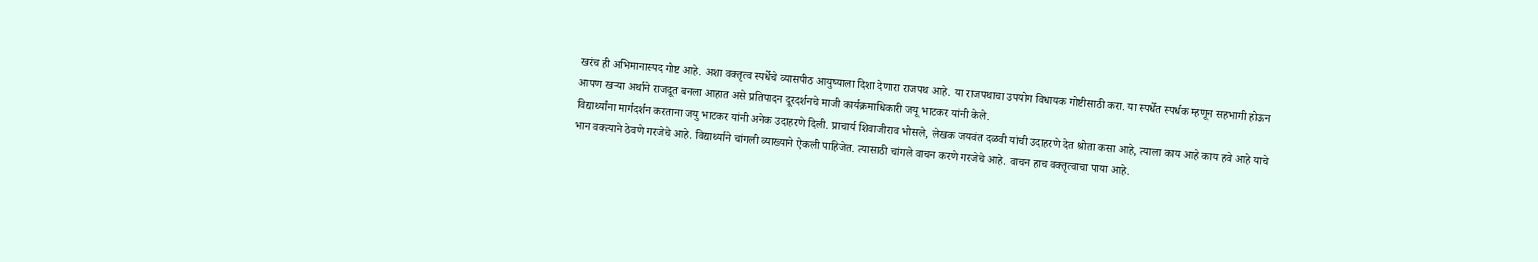खरंच ही अभिमानास्पद गोष्ट आहे. अशा वक्तृत्व स्पर्धेचे व्यासपीठ आयुष्याला दिशा देणारा राजपथ आहे. या राजपथाचा उपयोग विधायक गोष्टीसाठी करा. या स्पर्धेत स्पर्धक म्हणून सहभागी होऊन आपण खऱ्या अर्थाने राजदूत बनला आहात असे प्रतिपादन दूरदर्शनचे माजी कार्यक्रमाधिकारी जयू भाटकर यांनी केले.
विद्यार्थ्यांना मार्गदर्शन करताना जयु भाटकर यांनी अनेक उदाहरणे दिली. प्राचार्य शिवाजीराव भोसले, लेखक जयवंत दळवी यांची उदाहरणे देत श्रोता कसा आहे, त्याला काय आहे काय हवे आहे याचे भान वक्त्याने ठेवणे गरजेचे आहे. विद्यार्थ्याने चांगली व्याख्याने ऐकली पाहिजेत. त्यासाठी चांगले वाचन करणे गरजेचे आहे. वाचन हाच वक्तृत्वाचा पाया आहे.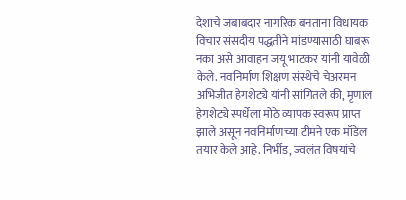देशाचे जबाबदार नागरिक बनताना विधायक विचार संसदीय पद्धतीने मांडण्यासाठी घाबरू नका असे आवाहन जयू भाटकर यांनी यावेळी केले. नवनिर्माण शिक्षण संस्थेचे चेअरमन अभिजीत हेगशेट्ये यांनी सांगितले की, मृणाल हेगशेट्ये स्पर्धेला मोठे व्यापक स्वरूप प्राप्त झाले असून नवनिर्माणच्या टीमने एक मॉडेल तयार केले आहे. निर्भीड, ज्वलंत विषयांचे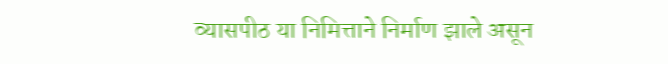व्यासपीठ या निमित्ताने निर्माण झाले असून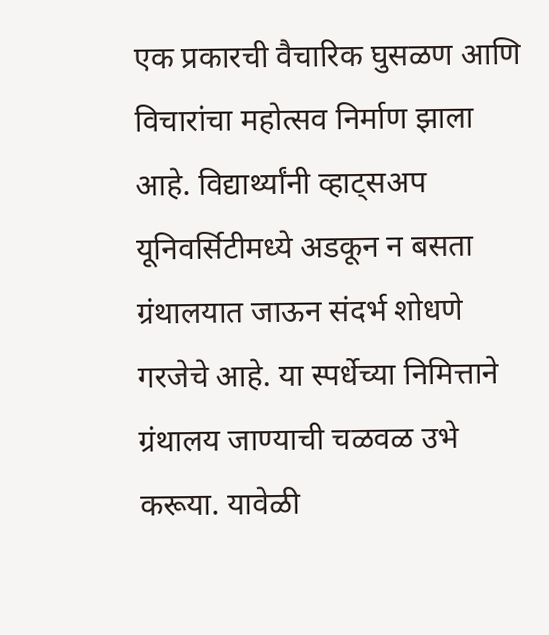एक प्रकारची वैचारिक घुसळण आणि विचारांचा महोत्सव निर्माण झाला आहे. विद्यार्थ्यांनी व्हाट्सअप यूनिवर्सिटीमध्ये अडकून न बसता ग्रंथालयात जाऊन संदर्भ शोधणे गरजेचे आहे. या स्पर्धेच्या निमित्ताने ग्रंथालय जाण्याची चळवळ उभे करूया. यावेळी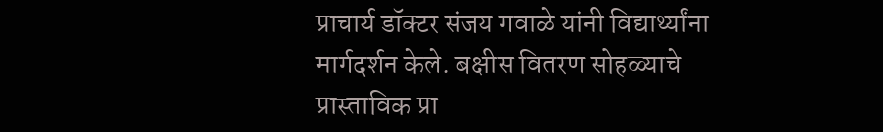प्राचार्य डॉक्टर संजय गवाळे यांनी विद्यार्थ्यांना मार्गदर्शन केले. बक्षीस वितरण सोहळ्याचे प्रास्ताविक प्रा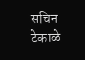सचिन टेकाळे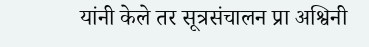यांनी केले तर सूत्रसंचालन प्रा अश्विनी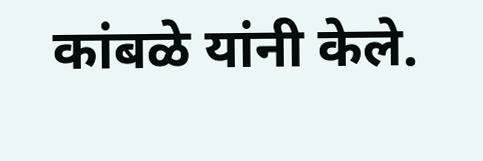कांबळे यांनी केले.